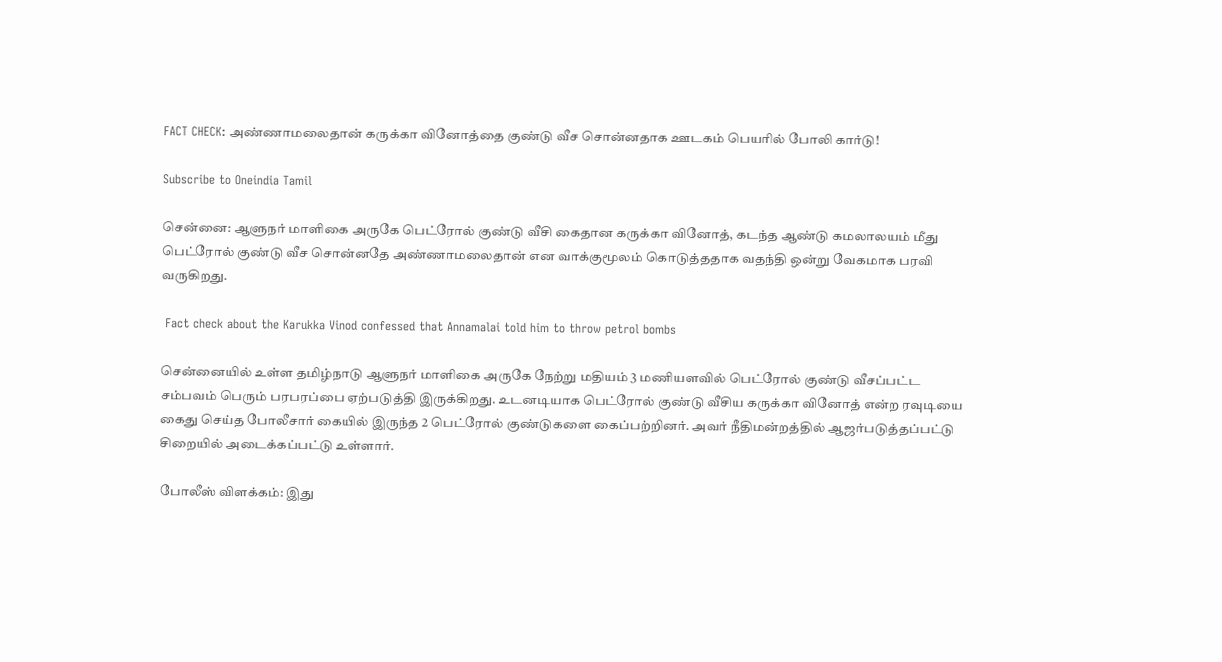FACT CHECK: அண்ணாமலைதான் கருக்கா வினோத்தை குண்டு வீச சொன்னதாக ஊடகம் பெயரில் போலி கார்டு!

Subscribe to Oneindia Tamil

சென்னை: ஆளுநர் மாளிகை அருகே பெட்ரோல் குண்டு வீசி கைதான கருக்கா வினோத், கடந்த ஆண்டு கமலாலயம் மீது பெட்ரோல் குண்டு வீச சொன்னதே அண்ணாமலைதான் என வாக்குமூலம் கொடுத்ததாக வதந்தி ஒன்று வேகமாக பரவி வருகிறது.

 Fact check about the Karukka Vinod confessed that Annamalai told him to throw petrol bombs

சென்னையில் உள்ள தமிழ்நாடு ஆளுநர் மாளிகை அருகே நேற்று மதியம் 3 மணியளவில் பெட்ரோல் குண்டு வீசப்பட்ட சம்பவம் பெரும் பரபரப்பை ஏற்படுத்தி இருக்கிறது. உடனடியாக பெட்ரோல் குண்டு வீசிய கருக்கா வினோத் என்ற ரவுடியை கைது செய்த போலீசார் கையில் இருந்த 2 பெட்ரோல் குண்டுகளை கைப்பற்றினர். அவர் நீதிமன்றத்தில் ஆஜர்படுத்தப்பட்டு சிறையில் அடைக்கப்பட்டு உள்ளார்.

போலீஸ் விளக்கம்: இது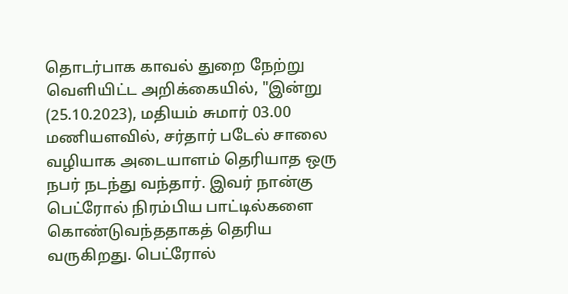தொடர்பாக காவல் துறை நேற்று வெளியிட்ட அறிக்கையில், "இன்று (25.10.2023), மதியம் சுமார் 03.00 மணியளவில், சர்தார் படேல் சாலை வழியாக அடையாளம் தெரியாத ஒரு நபர் நடந்து வந்தார். இவர் நான்கு பெட்ரோல் நிரம்பிய பாட்டில்களை கொண்டுவந்ததாகத் தெரிய வருகிறது. பெட்ரோல்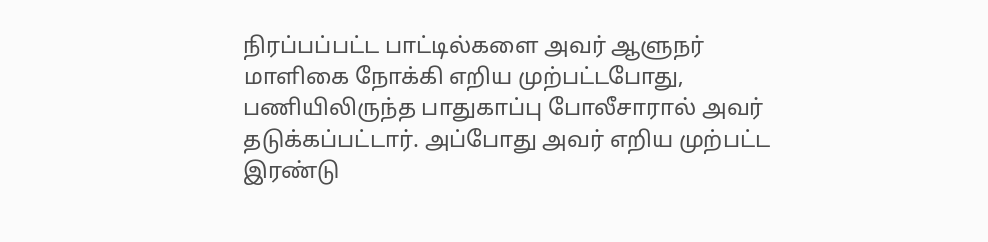நிரப்பப்பட்ட பாட்டில்களை அவர் ஆளுநர் மாளிகை நோக்கி எறிய முற்பட்டபோது, பணியிலிருந்த பாதுகாப்பு போலீசாரால் அவர் தடுக்கப்பட்டார். அப்போது அவர் எறிய முற்பட்ட இரண்டு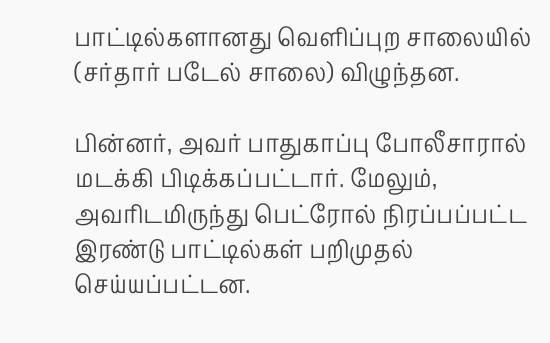பாட்டில்களானது வெளிப்புற சாலையில் (சர்தார் படேல் சாலை) விழுந்தன.

பின்னர், அவர் பாதுகாப்பு போலீசாரால் மடக்கி பிடிக்கப்பட்டார். மேலும், அவரிடமிருந்து பெட்ரோல் நிரப்பப்பட்ட இரண்டு பாட்டில்கள் பறிமுதல் செய்யப்பட்டன.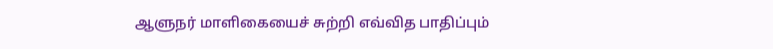ஆளுநர் மாளிகையைச் சுற்றி எவ்வித பாதிப்பும்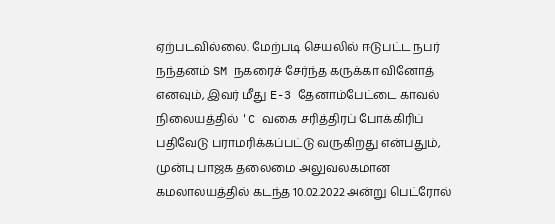ஏற்படவில்லை. மேற்படி செயலில் ஈடுபட்ட நபர் நந்தனம் SM நகரைச் சேர்ந்த கருக்கா வினோத் எனவும், இவர் மீது E-3 தேனாம்பேட்டை காவல் நிலையத்தில் 'C வகை சரித்திரப் போக்கிரிப் பதிவேடு பராமரிக்கப்பட்டு வருகிறது என்பதும், முன்பு பாஜக தலைமை அலுவலகமான கமலாலயத்தில் கடந்த 10.02.2022 அன்று பெட்ரோல்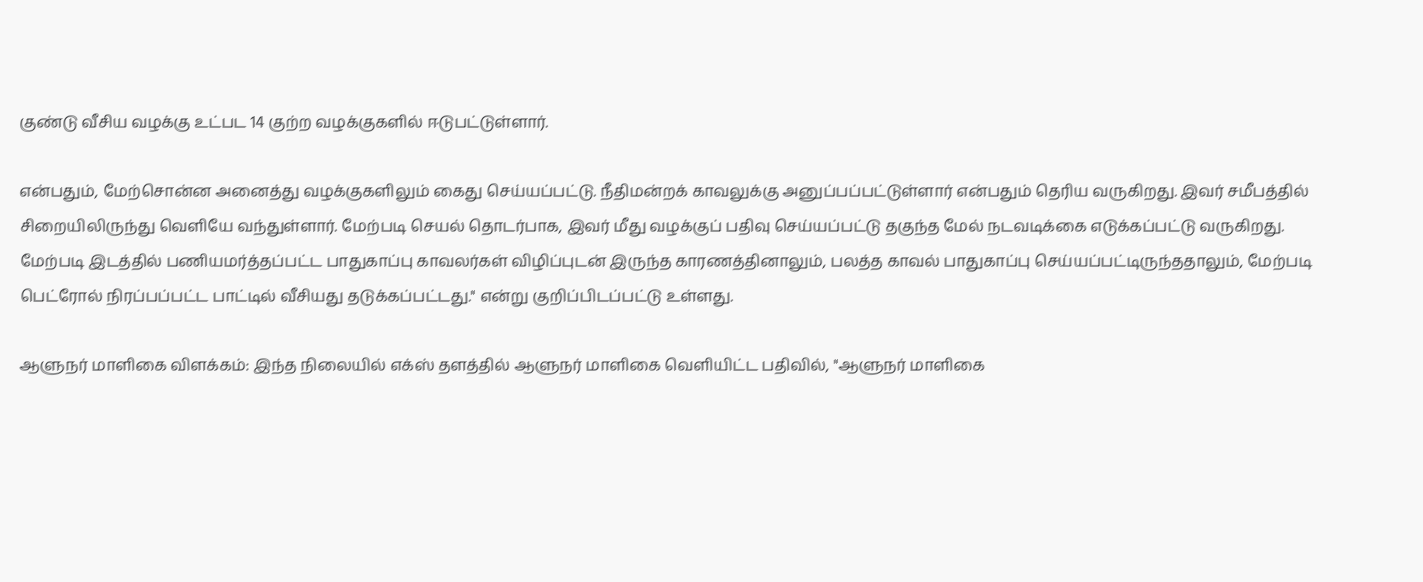குண்டு வீசிய வழக்கு உட்பட 14 குற்ற வழக்குகளில் ஈடுபட்டுள்ளார்.

என்பதும், மேற்சொன்ன அனைத்து வழக்குகளிலும் கைது செய்யப்பட்டு. நீதிமன்றக் காவலுக்கு அனுப்பப்பட்டுள்ளார் என்பதும் தெரிய வருகிறது. இவர் சமீபத்தில் சிறையிலிருந்து வெளியே வந்துள்ளார். மேற்படி செயல் தொடர்பாக, இவர் மீது வழக்குப் பதிவு செய்யப்பட்டு தகுந்த மேல் நடவடிக்கை எடுக்கப்பட்டு வருகிறது. மேற்படி இடத்தில் பணியமர்த்தப்பட்ட பாதுகாப்பு காவலர்கள் விழிப்புடன் இருந்த காரணத்தினாலும், பலத்த காவல் பாதுகாப்பு செய்யப்பட்டிருந்ததாலும், மேற்படி பெட்ரோல் நிரப்பப்பட்ட பாட்டில் வீசியது தடுக்கப்பட்டது." என்று குறிப்பிடப்பட்டு உள்ளது.

ஆளுநர் மாளிகை விளக்கம்: இந்த நிலையில் எக்ஸ் தளத்தில் ஆளுநர் மாளிகை வெளியிட்ட பதிவில், "ஆளுநர் மாளிகை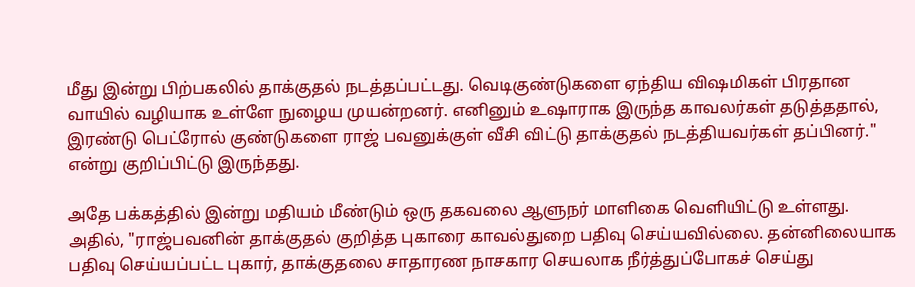மீது இன்று பிற்பகலில் தாக்குதல் நடத்தப்பட்டது. வெடிகுண்டுகளை ஏந்திய விஷமிகள் பிரதான வாயில் வழியாக உள்ளே நுழைய முயன்றனர். எனினும் உஷாராக இருந்த காவலர்கள் தடுத்ததால், இரண்டு பெட்ரோல் குண்டுகளை ராஜ் பவனுக்குள் வீசி விட்டு தாக்குதல் நடத்தியவர்கள் தப்பினர்." என்று குறிப்பிட்டு இருந்தது.

அதே பக்கத்தில் இன்று மதியம் மீண்டும் ஒரு தகவலை ஆளுநர் மாளிகை வெளியிட்டு உள்ளது. அதில், "ராஜ்பவனின் தாக்குதல் குறித்த புகாரை காவல்துறை பதிவு செய்யவில்லை. தன்னிலையாக பதிவு செய்யப்பட்ட புகார், தாக்குதலை சாதாரண நாசகார செயலாக நீர்த்துப்போகச் செய்து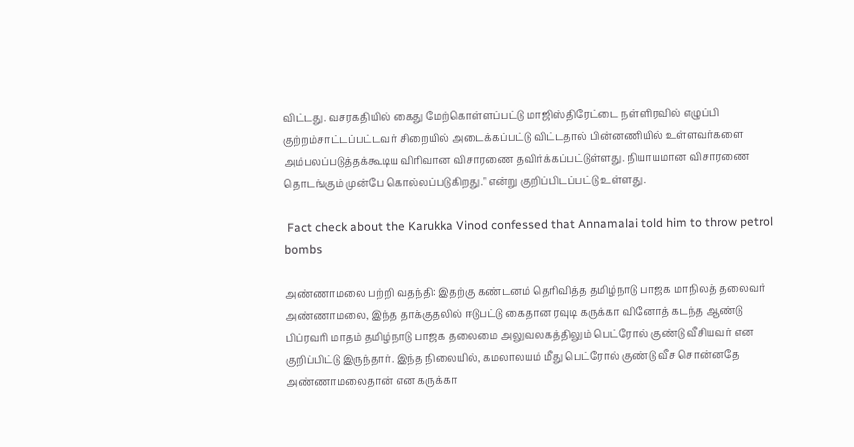விட்டது. வசரகதியில் கைது மேற்கொள்ளப்பட்டு மாஜிஸ்திரேட்டை நள்ளிரவில் எழுப்பி குற்றம்சாட்டப்பட்டவர் சிறையில் அடைக்கப்பட்டு விட்டதால் பின்னணியில் உள்ளவர்களை அம்பலப்படுத்தக்கூடிய விரிவான விசாரணை தவிர்க்கப்பட்டுள்ளது. நியாயமான விசாரணை தொடங்கும் முன்பே கொல்லப்படுகிறது." என்று குறிப்பிடப்பட்டு உள்ளது.

 Fact check about the Karukka Vinod confessed that Annamalai told him to throw petrol bombs

அண்ணாமலை பற்றி வதந்தி: இதற்கு கண்டனம் தெரிவித்த தமிழ்நாடு பாஜக மாநிலத் தலைவர் அண்ணாமலை, இந்த தாக்குதலில் ஈடுபட்டு கைதான ரவுடி கருக்கா வினோத் கடந்த ஆண்டு பிப்ரவரி மாதம் தமிழ்நாடு பாஜக தலைமை அலுவலகத்திலும் பெட்ரோல் குண்டு வீசியவர் என குறிப்பிட்டு இருந்தார். இந்த நிலையில், கமலாலயம் மீது பெட்ரோல் குண்டு வீச சொன்னதே அண்ணாமலைதான் என கருக்கா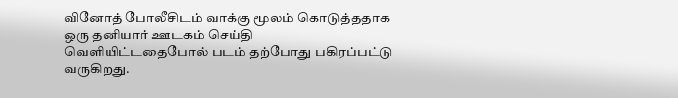வினோத் போலீசிடம் வாக்கு மூலம் கொடுத்ததாக ஒரு தனியார் ஊடகம் செய்தி வெளியிட்டதைபோல் படம் தற்போது பகிரப்பட்டு வருகிறது.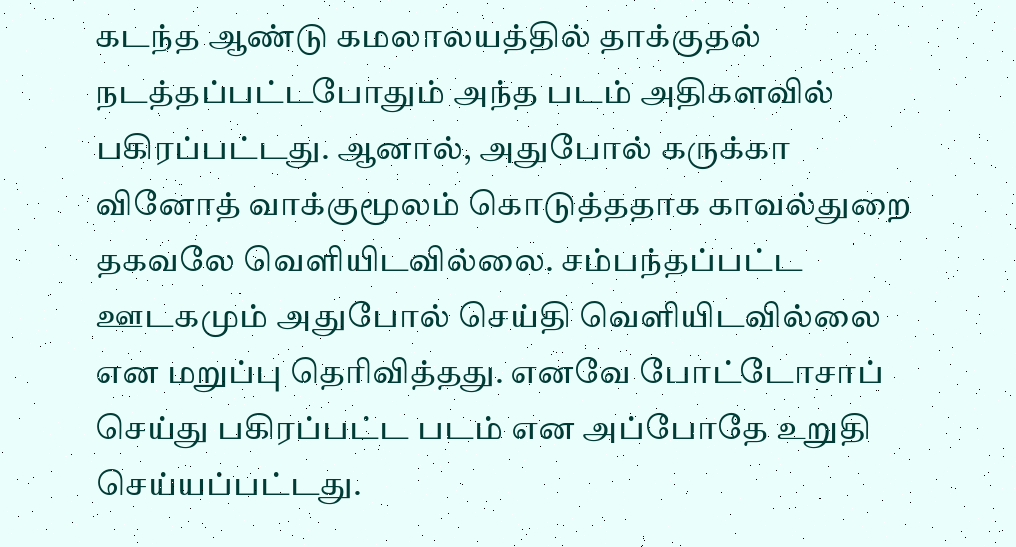கடந்த ஆண்டு கமலாலயத்தில் தாக்குதல் நடத்தப்பட்டபோதும் அந்த படம் அதிகளவில் பகிரப்பட்டது. ஆனால், அதுபோல் கருக்கா வினோத் வாக்குமூலம் கொடுத்ததாக காவல்துறை தகவலே வெளியிடவில்லை. சம்பந்தப்பட்ட ஊடகமும் அதுபோல் செய்தி வெளியிடவில்லை என மறுப்பு தெரிவித்தது. எனவே போட்டோசாப் செய்து பகிரப்பட்ட படம் என அப்போதே உறுதி செய்யப்பட்டது.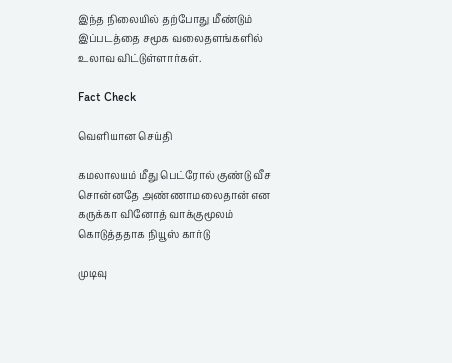இந்த நிலையில் தற்போது மீண்டும் இப்படத்தை சமூக வலைதளங்களில் உலாவ விட்டுள்ளார்கள்.

Fact Check

வெளியான செய்தி

கமலாலயம் மீது பெட்ரோல் குண்டு வீச சொன்னதே அண்ணாமலைதான் என கருக்கா வினோத் வாக்குமூலம் கொடுத்ததாக நியூஸ் கார்டு

முடிவு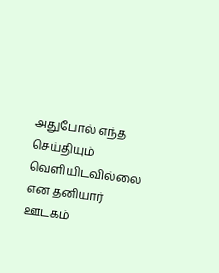அதுபோல் எந்த செய்தியும் வெளியிடவில்லை என தனியார் ஊடகம்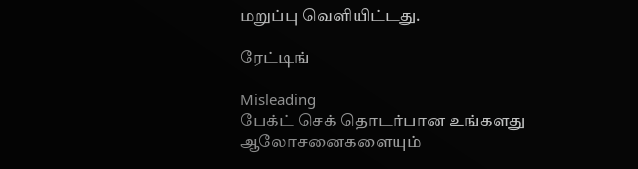மறுப்பு வெளியிட்டது.

ரேட்டிங்

Misleading
பேக்ட் செக் தொடர்பான உங்களது ஆலோசனைகளையும்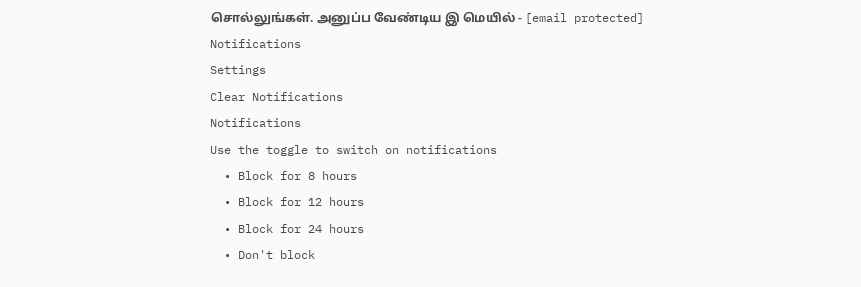சொல்லுங்கள். அனுப்ப வேண்டிய இ மெயில் - [email protected]
Notifications
Settings
Clear Notifications
Notifications
Use the toggle to switch on notifications
  • Block for 8 hours
  • Block for 12 hours
  • Block for 24 hours
  • Don't block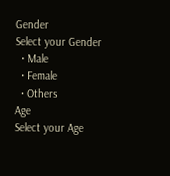Gender
Select your Gender
  • Male
  • Female
  • Others
Age
Select your Age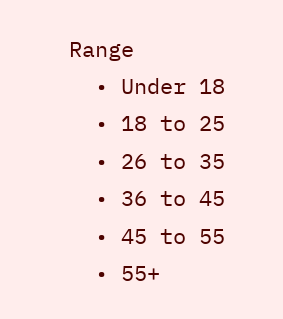Range
  • Under 18
  • 18 to 25
  • 26 to 35
  • 36 to 45
  • 45 to 55
  • 55+